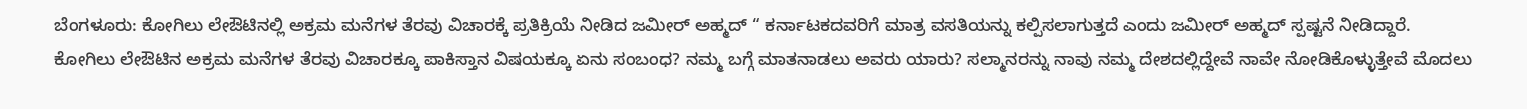ಬೆಂಗಳೂರು: ಕೋಗಿಲು ಲೇಔಟಿನಲ್ಲಿ ಅಕ್ರಮ ಮನೆಗಳ ತೆರವು ವಿಚಾರಕ್ಕೆ ಪ್ರತಿಕ್ರಿಯೆ ನೀಡಿದ ಜಮೀರ್ ಅಹ್ಮದ್ “ ಕರ್ನಾಟಕದವರಿಗೆ ಮಾತ್ರ ವಸತಿಯನ್ನು ಕಲ್ಪಿಸಲಾಗುತ್ತದೆ ಎಂದು ಜಮೀರ್ ಅಹ್ಮದ್ ಸ್ಪಷ್ಟನೆ ನೀಡಿದ್ದಾರೆ.
ಕೋಗಿಲು ಲೇಔಟಿನ ಅಕ್ರಮ ಮನೆಗಳ ತೆರವು ವಿಚಾರಕ್ಕೂ ಪಾಕಿಸ್ತಾನ ವಿಷಯಕ್ಕೂ ಏನು ಸಂಬಂಧ? ನಮ್ಮ ಬಗ್ಗೆ ಮಾತನಾಡಲು ಅವರು ಯಾರು? ಸಲ್ಮಾನರನ್ನು ನಾವು ನಮ್ಮ ದೇಶದಲ್ಲಿದ್ದೇವೆ ನಾವೇ ನೋಡಿಕೊಳ್ಳುತ್ತೇವೆ ಮೊದಲು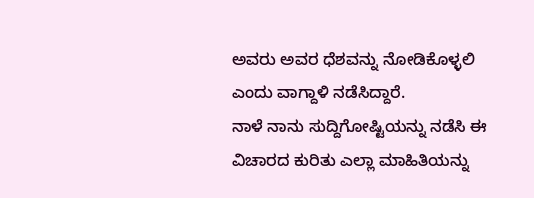ಅವರು ಅವರ ಧೆಶವನ್ನು ನೋಡಿಕೊಳ್ಳಲಿ ಎಂದು ವಾಗ್ದಾಳಿ ನಡೆಸಿದ್ದಾರೆ.
ನಾಳೆ ನಾನು ಸುದ್ದಿಗೋಷ್ಟಿಯನ್ನು ನಡೆಸಿ ಈ ವಿಚಾರದ ಕುರಿತು ಎಲ್ಲಾ ಮಾಹಿತಿಯನ್ನು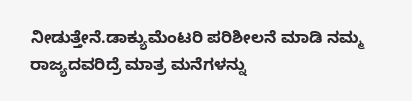ನೀಡುತ್ತೇನೆ.ಡಾಕ್ಯುಮೆಂಟರಿ ಪರಿಶೀಲನೆ ಮಾಡಿ ನಮ್ಮ ರಾಜ್ಯದವರಿದ್ರೆ ಮಾತ್ರ ಮನೆಗಳನ್ನು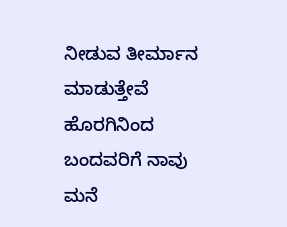ನೀಡುವ ತೀರ್ಮಾನ ಮಾಡುತ್ತೇವೆ ಹೊರಗಿನಿಂದ ಬಂದವರಿಗೆ ನಾವು ಮನೆ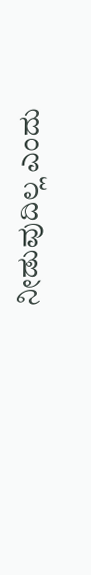ನೀಡುವುದಿಲ್ಲ ಎಂದು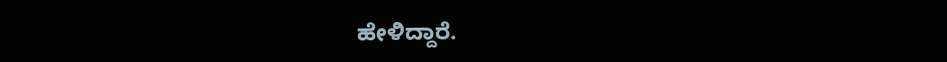ಹೇಳಿದ್ದಾರೆ.